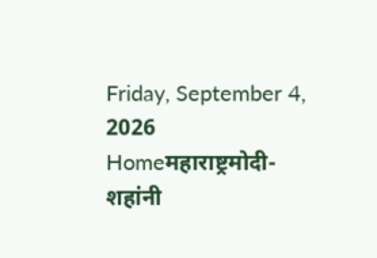Friday, September 4, 2026
Homeमहाराष्ट्रमोदी-शहांनी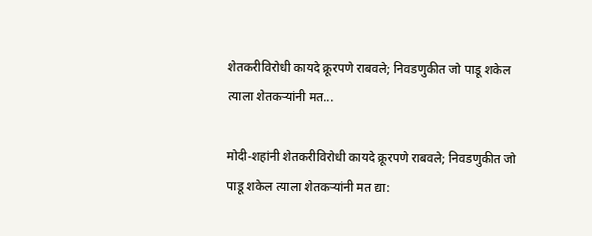शेतकरीविरोधी कायदे क्रूरपणे राबवले; निवडणुकीत जो पाडू शकेल त्याला शेतकऱ्यांनी मत...

मोदी-शहांनी शेतकरीविरोधी कायदे क्रूरपणे राबवले; निवडणुकीत जो पाडू शकेल त्याला शेतकऱ्यांनी मत द्या: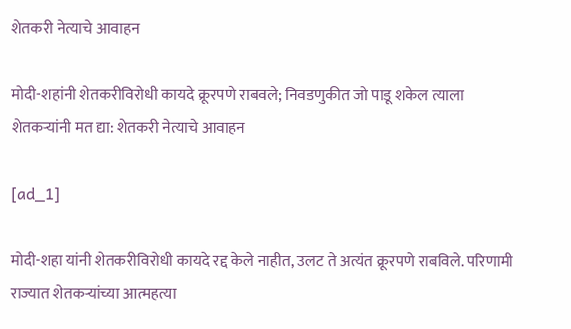शेतकरी नेत्याचे आवाहन

मोदी-शहांनी शेतकरीविरोधी कायदे क्रूरपणे राबवले; निवडणुकीत जो पाडू शकेल त्याला शेतकऱ्यांनी मत द्या: शेतकरी नेत्याचे आवाहन

[ad_1]

मोदी-शहा यांनी शेतकरीविरोधी कायदे रद्द केले नाहीत, उलट ते अत्यंत क्रूरपणे राबविले. परिणामी राज्यात शेतकऱ्यांच्या आत्महत्या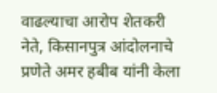वाढल्याचा आरोप शेतकरी नेते, किसानपुत्र आंदोलनाचे प्रणेते अमर हबीब यांनी केला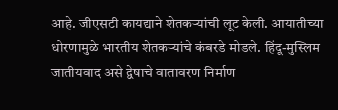आहे. जीएसटी कायद्याने शेतकऱ्यांची लूट केली. आयातीच्या धोरणामुळे भारतीय शेतकऱ्यांचे कंबरडे मोडले. हिंदू-मुस्लिम जातीयवाद असे द्वेषाचे वातावरण निर्माण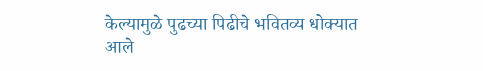केल्यामुळे पुढच्या पिढीचे भवितव्य धोक्यात आले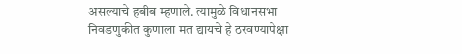असल्याचे हबीब म्हणाले. त्यामुळे विधानसभा निवडणुकीत कुणाला मत द्यायचे हे ठरवण्यापेक्षा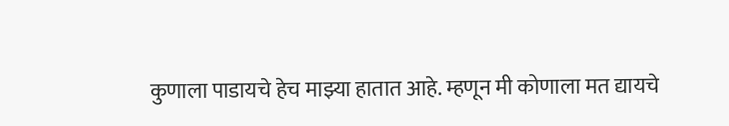कुणाला पाडायचे हेच माझ्या हातात आहे. म्हणून मी कोणाला मत द्यायचे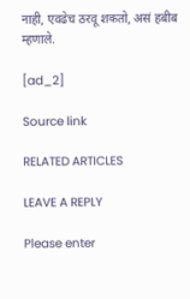नाही, एवढेच ठरवू शकतो, असं हबीब म्हणाले.

[ad_2]

Source link

RELATED ARTICLES

LEAVE A REPLY

Please enter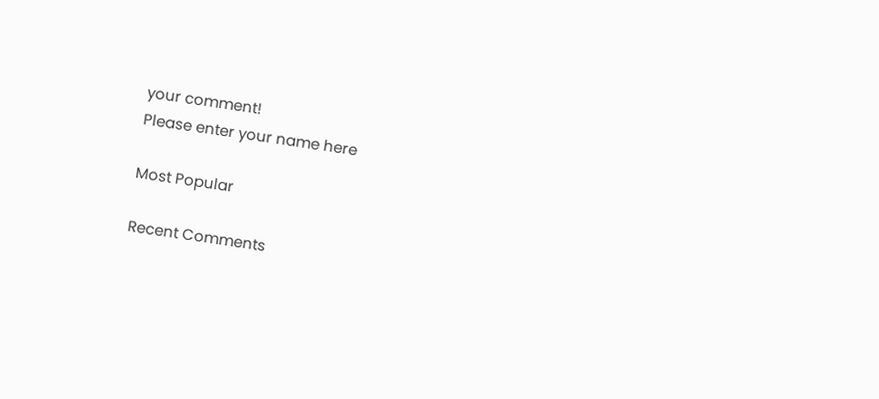your comment!
Please enter your name here

Most Popular

Recent Comments